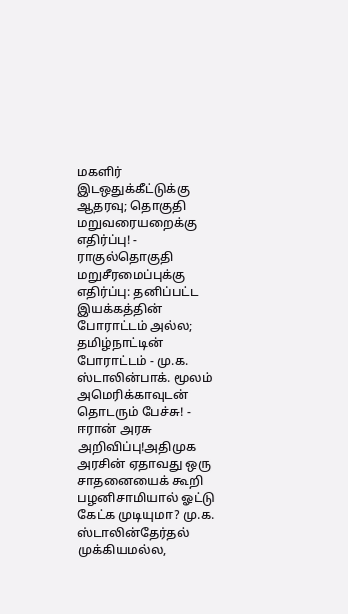மகளிர் இடஒதுக்கீட்டுக்கு ஆதரவு; தொகுதி மறுவரையறைக்கு எதிர்ப்பு! - ராகுல்தொகுதி மறுசீரமைப்புக்கு எதிர்ப்பு: தனிப்பட்ட இயக்கத்தின் போராட்டம் அல்ல; தமிழ்நாட்டின் போராட்டம் - மு.க. ஸ்டாலின்பாக். மூலம் அமெரிக்காவுடன் தொடரும் பேச்சு! - ஈரான் அரசு அறிவிப்பு!அதிமுக அரசின் ஏதாவது ஒரு சாதனையைக் கூறி பழனிசாமியால் ஓட்டு கேட்க முடியுமா? மு.க. ஸ்டாலின்தேர்தல் முக்கியமல்ல,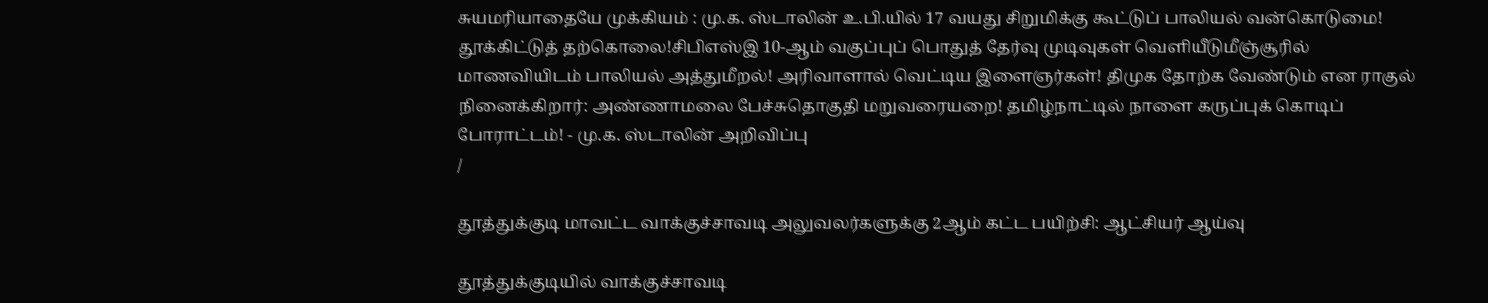சுயமரியாதையே முக்கியம் : மு.க. ஸ்டாலின் உ.பி.யில் 17 வயது சிறுமிக்கு கூட்டுப் பாலியல் வன்கொடுமை! தூக்கிட்டுத் தற்கொலை!சிபிஎஸ்இ 10-ஆம் வகுப்புப் பொதுத் தேர்வு முடிவுகள் வெளியீடுமீஞ்சூரில் மாணவியிடம் பாலியல் அத்துமீறல்! அரிவாளால் வெட்டிய இளைஞர்கள்! திமுக தோற்க வேண்டும் என ராகுல் நினைக்கிறார்: அண்ணாமலை பேச்சுதொகுதி மறுவரையறை! தமிழ்நாட்டில் நாளை கருப்புக் கொடிப் போராட்டம்! - மு.க. ஸ்டாலின் அறிவிப்பு
/

தூத்துக்குடி மாவட்ட வாக்குச்சாவடி அலுவலர்களுக்கு 2ஆம் கட்ட பயிற்சி: ஆட்சியர் ஆய்வு

தூத்துக்குடியில் வாக்குச்சாவடி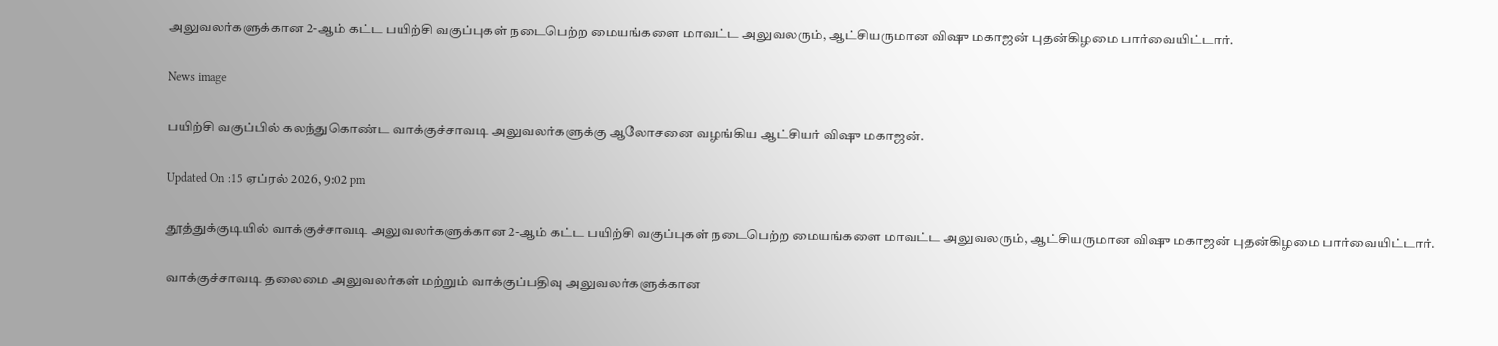அலுவலர்களுக்கான 2-ஆம் கட்ட பயிற்சி வகுப்புகள் நடைபெற்ற மையங்களை மாவட்ட அலுவலரும், ஆட்சியருமான விஷு மகாஜன் புதன்கிழமை பார்வையிட்டார்.

News image

பயிற்சி வகுப்பில் கலந்துகொண்ட வாக்குச்சாவடி அலுவலர்களுக்கு ஆலோசனை வழங்கிய ஆட்சியர் விஷு மகாஜன்.

Updated On :15 ஏப்ரல் 2026, 9:02 pm

தூத்துக்குடியில் வாக்குச்சாவடி அலுவலர்களுக்கான 2-ஆம் கட்ட பயிற்சி வகுப்புகள் நடைபெற்ற மையங்களை மாவட்ட அலுவலரும், ஆட்சியருமான விஷு மகாஜன் புதன்கிழமை பார்வையிட்டார்.

வாக்குச்சாவடி தலைமை அலுவலர்கள் மற்றும் வாக்குப்பதிவு அலுவலர்களுக்கான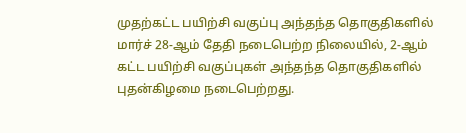முதற்கட்ட பயிற்சி வகுப்பு அந்தந்த தொகுதிகளில் மார்ச் 28-ஆம் தேதி நடைபெற்ற நிலையில், 2-ஆம் கட்ட பயிற்சி வகுப்புகள் அந்தந்த தொகுதிகளில் புதன்கிழமை நடைபெற்றது.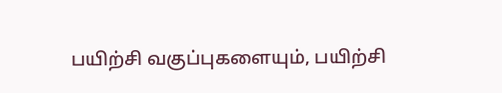பயிற்சி வகுப்புகளையும், பயிற்சி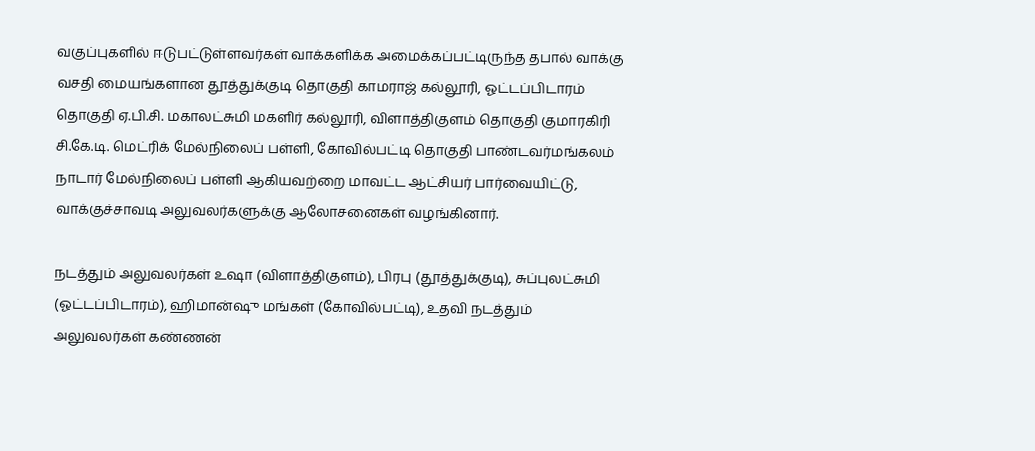வகுப்புகளில் ஈடுபட்டுள்ளவர்கள் வாக்களிக்க அமைக்கப்பட்டிருந்த தபால் வாக்கு வசதி மையங்களான தூத்துக்குடி தொகுதி காமராஜ் கல்லூரி, ஓட்டப்பிடாரம் தொகுதி ஏ.பி.சி. மகாலட்சுமி மகளிர் கல்லூரி, விளாத்திகுளம் தொகுதி குமாரகிரி சி.கே.டி. மெட்ரிக் மேல்நிலைப் பள்ளி, கோவில்பட்டி தொகுதி பாண்டவர்மங்கலம் நாடார் மேல்நிலைப் பள்ளி ஆகியவற்றை மாவட்ட ஆட்சியர் பார்வையிட்டு, வாக்குச்சாவடி அலுவலர்களுக்கு ஆலோசனைகள் வழங்கினார்.

நடத்தும் அலுவலர்கள் உஷா (விளாத்திகுளம்), பிரபு (தூத்துக்குடி), சுப்புலட்சுமி (ஓட்டப்பிடாரம்), ஹிமான்ஷு மங்கள் (கோவில்பட்டி), உதவி நடத்தும் அலுவலர்கள் கண்ணன்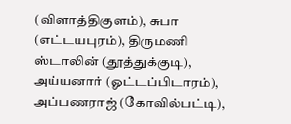(விளாத்திகுளம்), சுபா (எட்டயபுரம்), திருமணி ஸ்டாலின் (தூத்துக்குடி), அய்யனார் (ஓட்டப்பிடாரம்), அப்பணராஜ் (கோவில்பட்டி),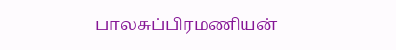பாலசுப்பிரமணியன்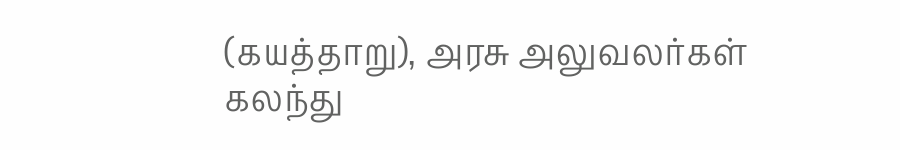(கயத்தாறு), அரசு அலுவலர்கள் கலந்து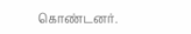கொண்டனர்.